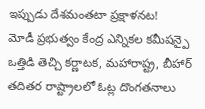ఇప్పుడు దేశమంతటా ప్రక్షాళనట!
మోడీ ప్రభుత్వం కేంద్ర ఎన్నికల కమీషన్పై ఒత్తిడి తెచ్చి కర్ణాటక, మహారాష్ట్ర, బీహార్ తదితర రాష్ట్రాలలో ఓట్ల దొంగతనాలు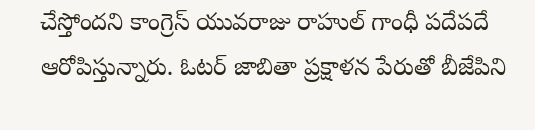చేస్తోందని కాంగ్రెస్ యువరాజు రాహుల్ గాంధీ పదేపదే ఆరోపిస్తున్నారు. ఓటర్ జాబితా ప్రక్షాళన పేరుతో బీజేపిని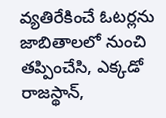వ్యతిరేకించే ఓటర్లను జాబితాలలో నుంచి తప్పించేసి, ఎక్కడో రాజస్థాన్,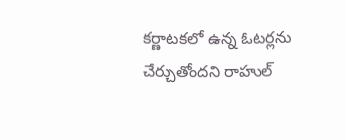కర్ణాటకలో ఉన్న ఓటర్లను చేర్చుతోందని రాహుల్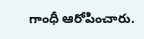గాంధీ ఆరోపించారు.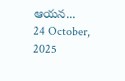ఆయన...
24 October, 2025